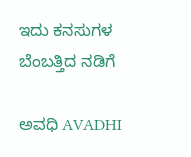ಇದು ಕನಸುಗಳ ಬೆಂಬತ್ತಿದ ನಡಿಗೆ‍

ಅವಧಿ AVADHI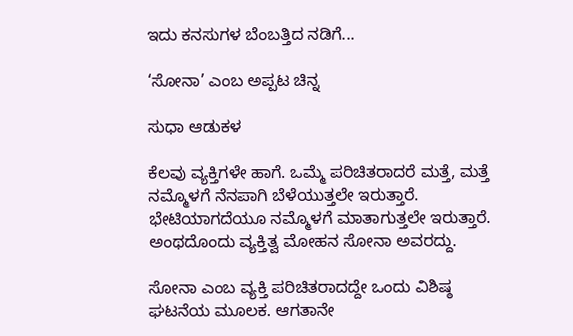ಇದು ಕನಸುಗಳ ಬೆಂಬತ್ತಿದ ನಡಿಗೆ...

‘ಸೋನಾ’ ಎಂಬ ಅಪ್ಪಟ ಚಿನ್ನ

ಸುಧಾ ಆಡುಕಳ

ಕೆಲವು ವ್ಯಕ್ತಿಗಳೇ ಹಾಗೆ. ಒಮ್ಮೆ ಪರಿಚಿತರಾದರೆ ಮತ್ತೆ, ಮತ್ತೆ ನಮ್ಮೊಳಗೆ ನೆನಪಾಗಿ ಬೆಳೆಯುತ್ತಲೇ ಇರುತ್ತಾರೆ. ಭೇಟಿಯಾಗದೆಯೂ ನಮ್ಮೊಳಗೆ ಮಾತಾಗುತ್ತಲೇ ಇರುತ್ತಾರೆ. ಅಂಥದೊಂದು ವ್ಯಕ್ತಿತ್ವ ಮೋಹನ ಸೋನಾ ಅವರದ್ದು.

ಸೋನಾ ಎಂಬ ವ್ಯಕ್ತಿ ಪರಿಚಿತರಾದದ್ದೇ ಒಂದು ವಿಶಿಷ್ಠ ಘಟನೆಯ ಮೂಲಕ. ಆಗತಾನೇ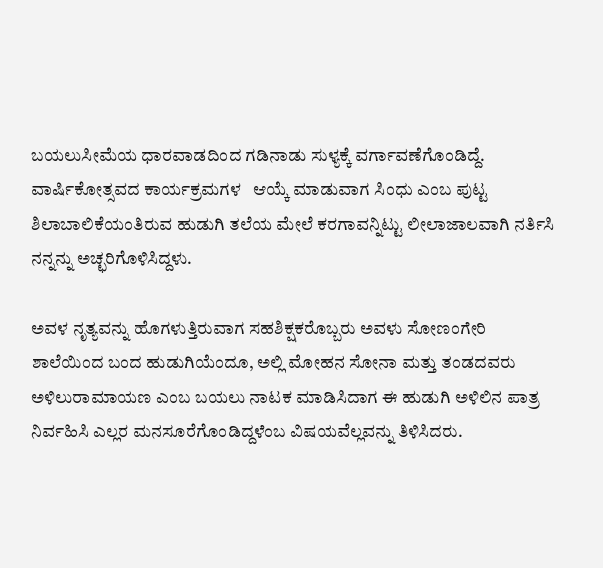ಬಯಲುಸೀಮೆಯ ಧಾರವಾಡದಿಂದ ಗಡಿನಾಡು ಸುಳ್ಯಕ್ಕೆ ವರ್ಗಾವಣೆಗೊಂಡಿದ್ದೆ. ವಾರ್ಷಿಕೋತ್ಸವದ ಕಾರ್ಯಕ್ರಮಗಳ   ಆಯ್ಕೆ ಮಾಡುವಾಗ ಸಿಂಧು ಎಂಬ ಪುಟ್ಟ ಶಿಲಾಬಾಲಿಕೆಯಂತಿರುವ ಹುಡುಗಿ ತಲೆಯ ಮೇಲೆ ಕರಗಾವನ್ನಿಟ್ಟು ಲೀಲಾಜಾಲವಾಗಿ ನರ್ತಿಸಿ ನನ್ನನ್ನು ಅಚ್ಛರಿಗೊಳಿಸಿದ್ದಳು.

ಅವಳ ನೃತ್ಯವನ್ನು ಹೊಗಳುತ್ತಿರುವಾಗ ಸಹಶಿಕ್ಷಕರೊಬ್ಬರು ಅವಳು ಸೋಣಂಗೇರಿ ಶಾಲೆಯಿಂದ ಬಂದ ಹುಡುಗಿಯೆಂದೂ, ಅಲ್ಲಿ ಮೋಹನ ಸೋನಾ ಮತ್ತು ತಂಡದವರು ಅಳಿಲುರಾಮಾಯಣ ಎಂಬ ಬಯಲು ನಾಟಕ ಮಾಡಿಸಿದಾಗ ಈ ಹುಡುಗಿ ಅಳಿಲಿನ ಪಾತ್ರ ನಿರ್ವಹಿಸಿ ಎಲ್ಲರ ಮನಸೂರೆಗೊಂಡಿದ್ದಳೆಂಬ ವಿಷಯವೆಲ್ಲವನ್ನು ತಿಳಿಸಿದರು.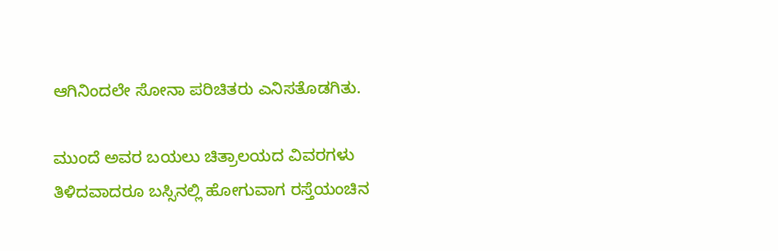ಆಗಿನಿಂದಲೇ ಸೋನಾ ಪರಿಚಿತರು ಎನಿಸತೊಡಗಿತು.

ಮುಂದೆ ಅವರ ಬಯಲು ಚಿತ್ರಾಲಯದ ವಿವರಗಳು ತಿಳಿದವಾದರೂ ಬಸ್ಸಿನಲ್ಲಿ ಹೋಗುವಾಗ ರಸ್ತೆಯಂಚಿನ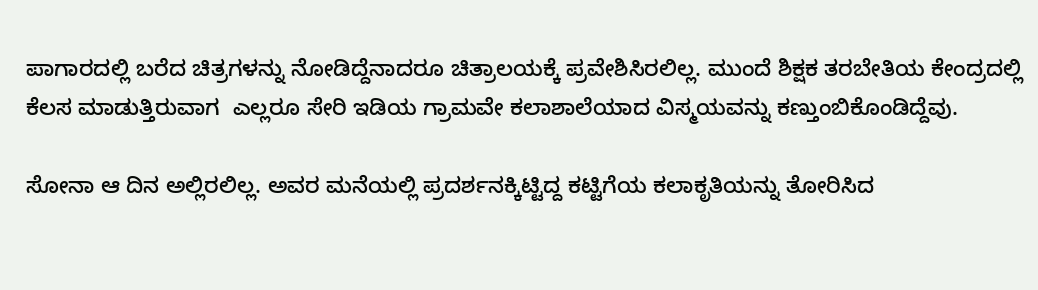ಪಾಗಾರದಲ್ಲಿ ಬರೆದ ಚಿತ್ರಗಳನ್ನು ನೋಡಿದ್ದೆನಾದರೂ ಚಿತ್ರಾಲಯಕ್ಕೆ ಪ್ರವೇಶಿಸಿರಲಿಲ್ಲ. ಮುಂದೆ ಶಿಕ್ಷಕ ತರಬೇತಿಯ ಕೇಂದ್ರದಲ್ಲಿ ಕೆಲಸ ಮಾಡುತ್ತಿರುವಾಗ  ಎಲ್ಲರೂ ಸೇರಿ ಇಡಿಯ ಗ್ರಾಮವೇ ಕಲಾಶಾಲೆಯಾದ ವಿಸ್ಮಯವನ್ನು ಕಣ್ತುಂಬಿಕೊಂಡಿದ್ದೆವು.

ಸೋನಾ ಆ ದಿನ ಅಲ್ಲಿರಲಿಲ್ಲ. ಅವರ ಮನೆಯಲ್ಲಿ ಪ್ರದರ್ಶನಕ್ಕಿಟ್ಟಿದ್ದ ಕಟ್ಟಿಗೆಯ ಕಲಾಕೃತಿಯನ್ನು ತೋರಿಸಿದ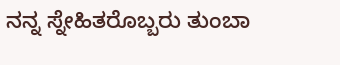ನನ್ನ ಸ್ನೇಹಿತರೊಬ್ಬರು ತುಂಬಾ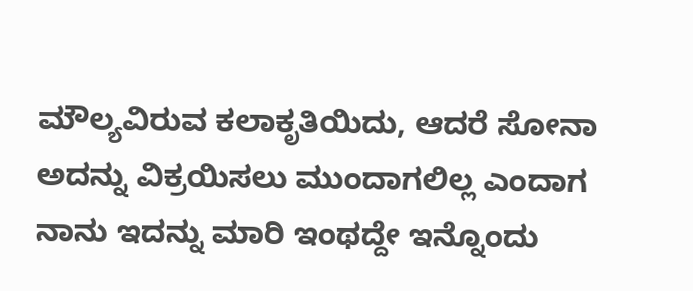ಮೌಲ್ಯವಿರುವ ಕಲಾಕೃತಿಯಿದು, ಆದರೆ ಸೋನಾ ಅದನ್ನು ವಿಕ್ರಯಿಸಲು ಮುಂದಾಗಲಿಲ್ಲ ಎಂದಾಗ ನಾನು ಇದನ್ನು ಮಾರಿ ಇಂಥದ್ದೇ ಇನ್ನೊಂದು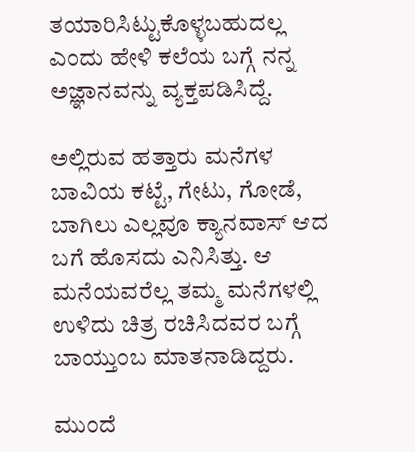ತಯಾರಿಸಿಟ್ಟುಕೊಳ್ಳಬಹುದಲ್ಲ ಎಂದು ಹೇಳಿ ಕಲೆಯ ಬಗ್ಗೆ ನನ್ನ ಅಜ್ಞಾನವನ್ನು ವ್ಯಕ್ತಪಡಿಸಿದ್ದೆ.

ಅಲ್ಲಿರುವ ಹತ್ತಾರು ಮನೆಗಳ  ಬಾವಿಯ ಕಟ್ಟೆ, ಗೇಟು, ಗೋಡೆ, ಬಾಗಿಲು ಎಲ್ಲವೂ ಕ್ಯಾನವಾಸ್ ಆದ ಬಗೆ ಹೊಸದು ಎನಿಸಿತ್ತು. ಆ ಮನೆಯವರೆಲ್ಲ ತಮ್ಮ ಮನೆಗಳಲ್ಲಿ ಉಳಿದು ಚಿತ್ರ ರಚಿಸಿದವರ ಬಗ್ಗೆ ಬಾಯ್ತುಂಬ ಮಾತನಾಡಿದ್ದರು.

ಮುಂದೆ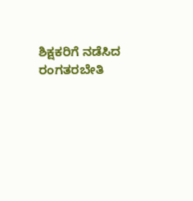ಶಿಕ್ಷಕರಿಗೆ ನಡೆಸಿದ ರಂಗತರಬೇತಿ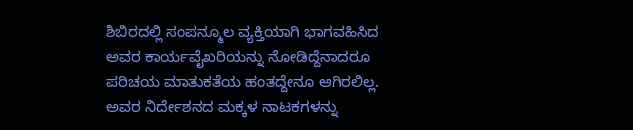ಶಿಬಿರದಲ್ಲಿ ಸಂಪನ್ಮೂಲ ವ್ಯಕ್ತಿಯಾಗಿ ಭಾಗವಹಿಸಿದ ಅವರ ಕಾರ್ಯವೈಖರಿಯನ್ನು ನೋಡಿದ್ದೆನಾದರೂ ಪರಿಚಯ ಮಾತುಕತೆಯ ಹಂತದ್ದೇನೂ ಆಗಿರಲಿಲ್ಲ. ಅವರ ನಿರ್ದೇಶನದ ಮಕ್ಕಳ ನಾಟಕಗಳನ್ನು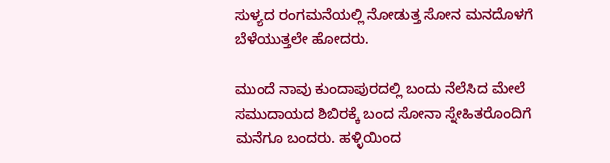ಸುಳ್ಯದ ರಂಗಮನೆಯಲ್ಲಿ ನೋಡುತ್ತ ಸೋನ ಮನದೊಳಗೆ ಬೆಳೆಯುತ್ತಲೇ ಹೋದರು.

ಮುಂದೆ ನಾವು ಕುಂದಾಪುರದಲ್ಲಿ ಬಂದು ನೆಲೆಸಿದ ಮೇಲೆ ಸಮುದಾಯದ ಶಿಬಿರಕ್ಕೆ ಬಂದ ಸೋನಾ ಸ್ನೇಹಿತರೊಂದಿಗೆ ಮನೆಗೂ ಬಂದರು. ಹಳ್ಳಿಯಿಂದ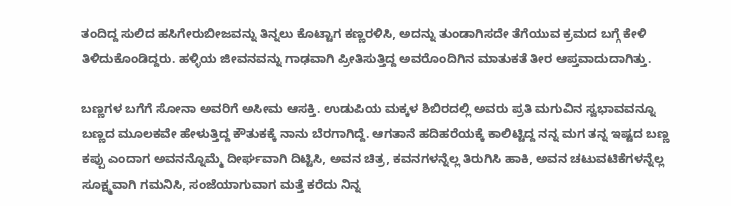ತಂದಿದ್ದ ಸುಲಿದ ಹಸಿಗೇರುಬೀಜವನ್ನು ತಿನ್ನಲು ಕೊಟ್ಟಾಗ ಕಣ್ಣರಳಿಸಿ, ಅದನ್ನು ತುಂಡಾಗಿಸದೇ ತೆಗೆಯುವ ಕ್ರಮದ ಬಗ್ಗೆ ಕೇಳಿ ತಿಳಿದುಕೊಂಡಿದ್ದರು. ಹಳ್ಳಿಯ ಜೀವನವನ್ನು ಗಾಢವಾಗಿ ಪ್ರೀತಿಸುತ್ತಿದ್ದ ಅವರೊಂದಿಗಿನ ಮಾತುಕತೆ ತೀರ ಆಪ್ತವಾದುದಾಗಿತ್ತು.

ಬಣ್ಣಗಳ ಬಗೆಗೆ ಸೋನಾ ಅವರಿಗೆ ಅಸೀಮ ಆಸಕ್ತಿ. ಉಡುಪಿಯ ಮಕ್ಕಳ ಶಿಬಿರದಲ್ಲಿ ಅವರು ಪ್ರತಿ ಮಗುವಿನ ಸ್ವಭಾವವನ್ನೂ ಬಣ್ಣದ ಮೂಲಕವೇ ಹೇಳುತ್ತಿದ್ದ ಕೌತುಕಕ್ಕೆ ನಾನು ಬೆರಗಾಗಿದ್ದೆ. ಆಗತಾನೆ ಹದಿಹರೆಯಕ್ಕೆ ಕಾಲಿಟ್ಟಿದ್ದ ನನ್ನ ಮಗ ತನ್ನ ಇಷ್ಟದ ಬಣ್ಣ ಕಪ್ಪು ಎಂದಾಗ ಅವನನ್ನೊಮ್ಮೆ ದೀರ್ಘವಾಗಿ ದಿಟ್ಟಿಸಿ, ಅವನ ಚಿತ್ರ, ಕವನಗಳನ್ನೆಲ್ಲ ತಿರುಗಿಸಿ ಹಾಕಿ, ಅವನ ಚಟುವಟಿಕೆಗಳನ್ನೆಲ್ಲ ಸೂಕ್ಷ್ಮವಾಗಿ ಗಮನಿಸಿ, ಸಂಜೆಯಾಗುವಾಗ ಮತ್ತೆ ಕರೆದು ನಿನ್ನ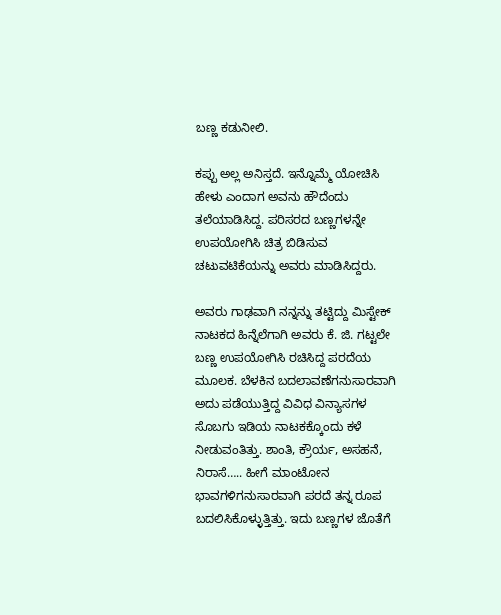ಬಣ್ಣ ಕಡುನೀಲಿ.

ಕಪ್ಪು ಅಲ್ಲ ಅನಿಸ್ತದೆ. ಇನ್ನೊಮ್ಮೆ ಯೋಚಿಸಿ ಹೇಳು ಎಂದಾಗ ಅವನು ಹೌದೆಂದು ತಲೆಯಾಡಿಸಿದ್ದ. ಪರಿಸರದ ಬಣ್ಣಗಳನ್ನೇ ಉಪಯೋಗಿಸಿ ಚಿತ್ರ ಬಿಡಿಸುವ ಚಟುವಟಿಕೆಯನ್ನು ಅವರು ಮಾಡಿಸಿದ್ದರು.

ಅವರು ಗಾಢವಾಗಿ ನನ್ನನ್ನು ತಟ್ಟಿದ್ದು ಮಿಸ್ಟೇಕ್ ನಾಟಕದ ಹಿನ್ನೆಲೆಗಾಗಿ ಅವರು ಕೆ. ಜಿ. ಗಟ್ಟಲೇ ಬಣ್ಣ ಉಪಯೋಗಿಸಿ ರಚಿಸಿದ್ದ ಪರದೆಯ ಮೂಲಕ. ಬೆಳಕಿನ ಬದಲಾವಣೆಗನುಸಾರವಾಗಿ ಅದು ಪಡೆಯುತ್ತಿದ್ದ ವಿವಿಧ ವಿನ್ಯಾಸಗಳ ಸೊಬಗು ಇಡಿಯ ನಾಟಕಕ್ಕೊಂದು ಕಳೆ ನೀಡುವಂತಿತ್ತು. ಶಾಂತಿ, ಕ್ರೌರ್ಯ, ಅಸಹನೆ, ನಿರಾಸೆ….. ಹೀಗೆ ಮಾಂಟೋನ ಭಾವಗಳಿಗನುಸಾರವಾಗಿ ಪರದೆ ತನ್ನ ರೂಪ ಬದಲಿಸಿಕೊಳ್ಳುತ್ತಿತ್ತು. ಇದು ಬಣ್ಣಗಳ ಜೊತೆಗೆ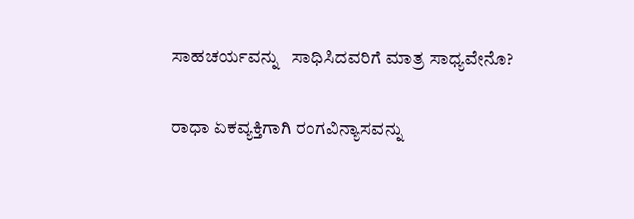ಸಾಹಚರ್ಯವನ್ನು   ಸಾಧಿಸಿದವರಿಗೆ ಮಾತ್ರ ಸಾಧ್ಯವೇನೊ?

ರಾಧಾ ಏಕವ್ಯಕ್ತಿಗಾಗಿ ರಂಗವಿನ್ಯಾಸವನ್ನು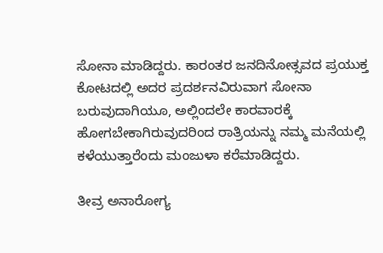ಸೋನಾ ಮಾಡಿದ್ದರು. ಕಾರಂತರ ಜನದಿನೋತ್ಸವದ ಪ್ರಯುಕ್ತ ಕೋಟದಲ್ಲಿ ಅದರ ಪ್ರದರ್ಶನವಿರುವಾಗ ಸೋನಾ ಬರುವುದಾಗಿಯೂ, ಅಲ್ಲಿಂದಲೇ ಕಾರವಾರಕ್ಕೆ ಹೋಗಬೇಕಾಗಿರುವುದರಿಂದ ರಾತ್ರಿಯನ್ನು ನಮ್ಮ ಮನೆಯಲ್ಲಿ ಕಳೆಯುತ್ತಾರೆಂದು ಮಂಜುಳಾ ಕರೆಮಾಡಿದ್ದರು.

ತೀವ್ರ ಅನಾರೋಗ್ಯ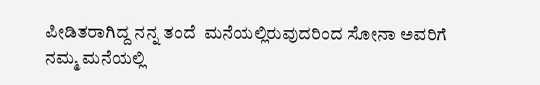ಪೀಡಿತರಾಗಿದ್ದ ನನ್ನ ತಂದೆ  ಮನೆಯಲ್ಲಿರುವುದರಿಂದ ಸೋನಾ ಅವರಿಗೆ ನಮ್ಮ ಮನೆಯಲ್ಲಿ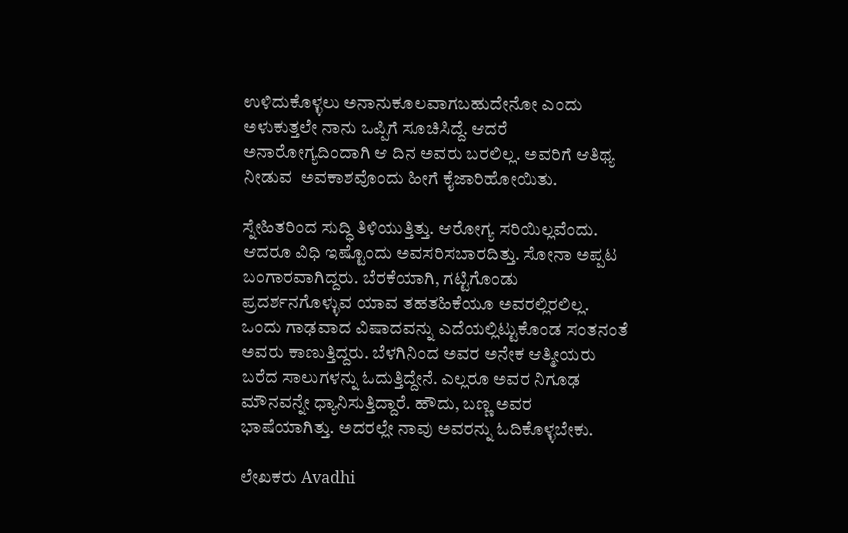ಉಳಿದುಕೊಳ್ಳಲು ಅನಾನುಕೂಲವಾಗಬಹುದೇನೋ ಎಂದು ಅಳುಕುತ್ತಲೇ ನಾನು ಒಪ್ಪಿಗೆ ಸೂಚಿಸಿದ್ದೆ. ಆದರೆ ಅನಾರೋಗ್ಯದಿಂದಾಗಿ ಆ ದಿನ ಅವರು ಬರಲಿಲ್ಲ. ಅವರಿಗೆ ಆತಿಥ್ಯ ನೀಡುವ  ಅವಕಾಶವೊಂದು ಹೀಗೆ ಕೈಜಾರಿಹೋಯಿತು.

ಸ್ನೇಹಿತರಿಂದ ಸುದ್ಧಿ ತಿಳಿಯುತ್ತಿತ್ತು. ಆರೋಗ್ಯ ಸರಿಯಿಲ್ಲವೆಂದು. ಆದರೂ ವಿಧಿ ಇಷ್ಟೊಂದು ಅವಸರಿಸಬಾರದಿತ್ತು. ಸೋನಾ ಅಪ್ಪಟ ಬಂಗಾರವಾಗಿದ್ದರು. ಬೆರಕೆಯಾಗಿ, ಗಟ್ಟಿಗೊಂಡು ಪ್ರದರ್ಶನಗೊಳ್ಳುವ ಯಾವ ತಹತಹಿಕೆಯೂ ಅವರಲ್ಲಿರಲಿಲ್ಲ. ಒಂದು ಗಾಢವಾದ ವಿಷಾದವನ್ನು ಎದೆಯಲ್ಲಿಟ್ಟುಕೊಂಡ ಸಂತನಂತೆ ಅವರು ಕಾಣುತ್ತಿದ್ದರು. ಬೆಳಗಿನಿಂದ ಅವರ ಅನೇಕ ಆತ್ಮೀಯರು ಬರೆದ ಸಾಲುಗಳನ್ನು ಓದುತ್ತಿದ್ದೇನೆ. ಎಲ್ಲರೂ ಅವರ ನಿಗೂಢ ಮೌನವನ್ನೇ ಧ್ಯಾನಿಸುತ್ತಿದ್ದಾರೆ. ಹೌದು, ಬಣ್ಣ ಅವರ ಭಾಷೆಯಾಗಿತ್ತು. ಅದರಲ್ಲೇ ನಾವು ಅವರನ್ನು ಓದಿಕೊಳ್ಳಬೇಕು.

ಲೇಖಕರು Avadhi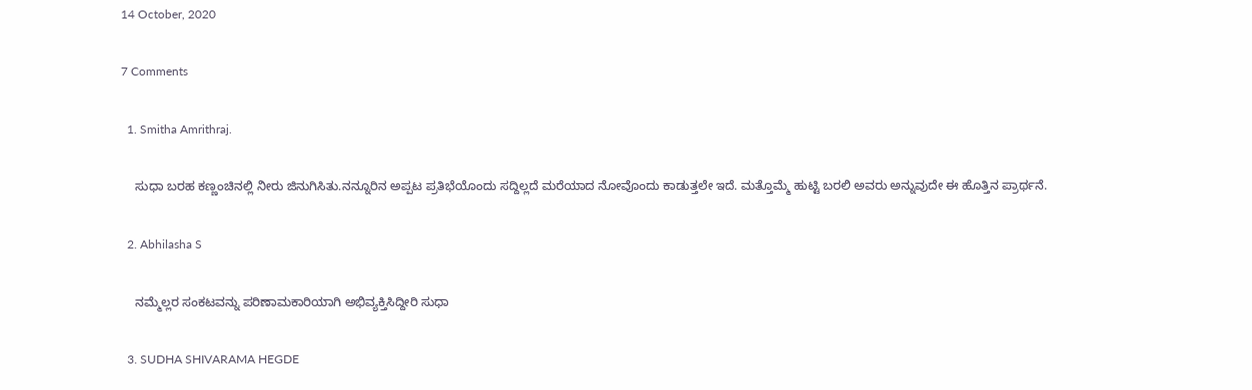14 October, 2020

7 Comments

  1. Smitha Amrithraj.

    ಸುಧಾ ಬರಹ ಕಣ್ಣಂಚಿನಲ್ಲಿ ನೀರು ಜಿನುಗಿಸಿತು.ನನ್ನೂರಿನ ಅಪ್ಪಟ ಪ್ರತಿಭೆಯೊಂದು ಸದ್ದಿಲ್ಲದೆ ಮರೆಯಾದ ನೋವೊಂದು ಕಾಡುತ್ತಲೇ ಇದೆ. ಮತ್ತೊಮ್ಮೆ ಹುಟ್ಟಿ ಬರಲಿ ಅವರು ಅನ್ನುವುದೇ ಈ ಹೊತ್ತಿನ ಪ್ರಾರ್ಥನೆ.

  2. Abhilasha S

    ನಮ್ಮೆಲ್ಲರ ಸಂಕಟವನ್ನು ಪರಿಣಾಮಕಾರಿಯಾಗಿ ಅಭಿವ್ಯಕ್ತಿಸಿದ್ದೀರಿ ಸುಧಾ

  3. SUDHA SHIVARAMA HEGDE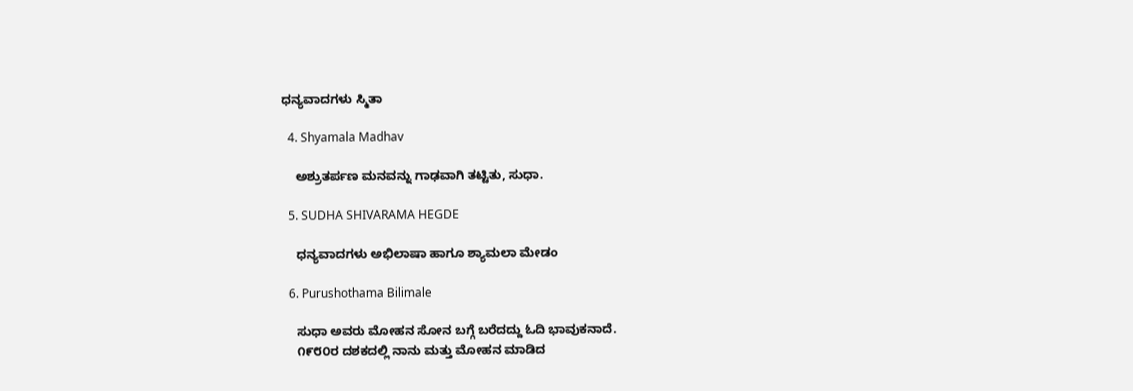ಧನ್ಯವಾದಗಳು ಸ್ಮಿತಾ

  4. Shyamala Madhav

    ಅಶ್ರುತರ್ಪಣ ಮನವನ್ನು ಗಾಢವಾಗಿ ತಟ್ಟಿತು, ಸುಧಾ.

  5. SUDHA SHIVARAMA HEGDE

    ಧನ್ಯವಾದಗಳು ಅಭಿಲಾಷಾ ಹಾಗೂ ಶ್ಯಾಮಲಾ ಮೇಡಂ

  6. Purushothama Bilimale

    ಸುಧಾ ಅವರು ಮೋಹನ ಸೋನ ಬಗ್ಗೆ ಬರೆದದ್ದು ಓದಿ ಭಾವುಕನಾದೆ.
    ೧೯೮೦ರ ದಶಕದಲ್ಲಿ ನಾನು ಮತ್ತು ಮೋಹನ ಮಾಡಿದ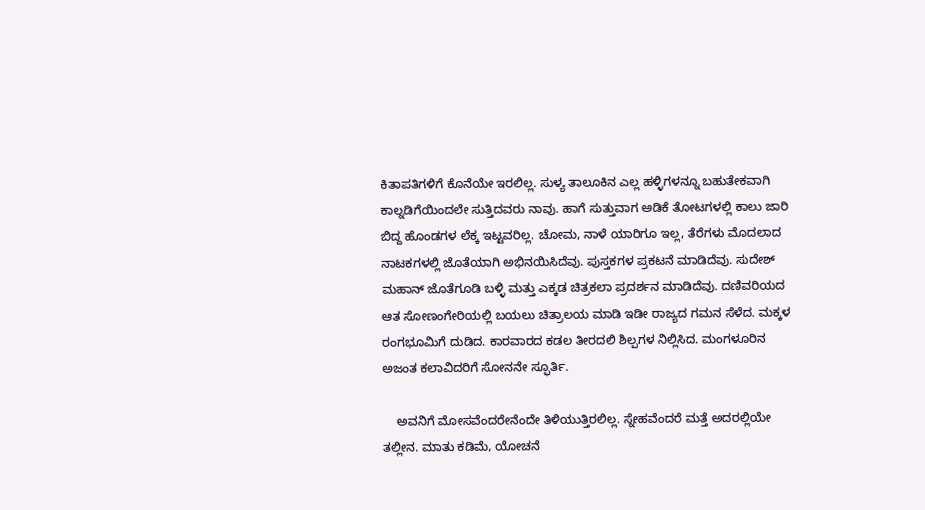ಕಿತಾಪತಿಗಳಿಗೆ ಕೊನೆಯೇ ಇರಲಿಲ್ಲ. ಸುಳ್ಯ ತಾಲೂಕಿನ ಎಲ್ಲ ಹಳ್ಳಿಗಳನ್ನೂ ಬಹುತೇಕವಾಗಿ ಕಾಲ್ನಡಿಗೆಯಿಂದಲೇ ಸುತ್ತಿದವರು ನಾವು. ಹಾಗೆ ಸುತ್ತುವಾಗ ಅಡಿಕೆ ತೋಟಗಳಲ್ಲಿ ಕಾಲು ಜಾರಿ ಬಿದ್ದ ಹೊಂಡಗಳ ಲೆಕ್ಕ ಇಟ್ಟವರಿಲ್ಲ. ಚೋಮ, ನಾಳೆ ಯಾರಿಗೂ ಇಲ್ಲ, ತೆರೆಗಳು ಮೊದಲಾದ ನಾಟಕಗಳಲ್ಲಿ ಜೊತೆಯಾಗಿ ಅಭಿನಯಿಸಿದೆವು. ಪುಸ್ತಕಗಳ ಪ್ರಕಟನೆ ಮಾಡಿದೆವು. ಸುದೇಶ್ ಮಹಾನ್ ಜೊತೆಗೂಡಿ ಬಳ್ಳಿ ಮತ್ತು ಎಕ್ಕಡ ಚಿತ್ರಕಲಾ ಪ್ರದರ್ಶನ ಮಾಡಿದೆವು. ದಣಿವರಿಯದ ಆತ ಸೋಣಂಗೇರಿಯಲ್ಲಿ ಬಯಲು ಚಿತ್ರಾಲಯ ಮಾಡಿ ಇಡೀ ರಾಜ್ಯದ ಗಮನ ಸೆಳೆದ. ಮಕ್ಕಳ ರಂಗಭೂಮಿಗೆ ದುಡಿದ. ಕಾರವಾರದ ಕಡಲ ತೀರದಲಿ ಶಿಲ್ಪಗಳ ನಿಲ್ಲಿಸಿದ. ಮಂಗಳೂರಿನ ಅಜಂತ ಕಲಾವಿದರಿಗೆ ಸೋನನೇ ಸ್ಫೂರ್ತಿ.

    ಅವನಿಗೆ ಮೋಸವೆಂದರೇನೆಂದೇ ತಿಳಿಯುತ್ತಿರಲಿಲ್ಲ. ಸ್ನೇಹವೆಂದರೆ ಮತ್ತೆ ಅದರಲ್ಲಿಯೇ ತಲ್ಲೀನ. ಮಾತು ಕಡಿಮೆ, ಯೋಚನೆ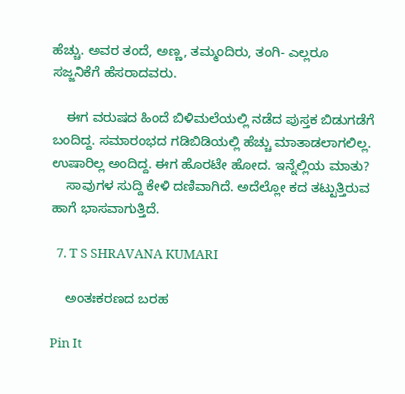ಹೆಚ್ಚು. ಅವರ ತಂದೆ, ಅಣ್ಣ, ತಮ್ಮಂದಿರು, ತಂಗಿ- ಎಲ್ಲರೂ ಸಜ್ಜನಿಕೆಗೆ ಹೆಸರಾದವರು.

    ಈಗ ವರುಷದ ಹಿಂದೆ ಬಿಳಿಮಲೆಯಲ್ಲಿ ನಡೆದ ಪುಸ್ತಕ ಬಿಡುಗಡೆಗೆ ಬಂದಿದ್ದ. ಸಮಾರಂಭದ ಗಡಿಬಿಡಿಯಲ್ಲಿ ಹೆಚ್ಚು ಮಾತಾಡಲಾಗಲಿಲ್ಲ. ಉಷಾರಿಲ್ಲ ಅಂದಿದ್ದ. ಈಗ ಹೊರಟೇ ಹೋದ. ಇನ್ನೆಲ್ಲಿಯ ಮಾತು?
    ಸಾವುಗಳ ಸುದ್ದಿ ಕೇಳಿ ದಣಿವಾಗಿದೆ. ಅದೆಲ್ಲೋ ಕದ ತಟ್ಟುತ್ತಿರುವ ಹಾಗೆ ಭಾಸವಾಗುತ್ತಿದೆ.

  7. T S SHRAVANA KUMARI

    ಅಂತಃಕರಣದ ಬರಹ

Pin It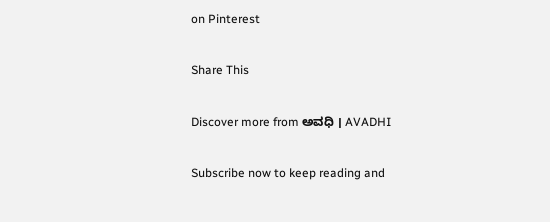on Pinterest

Share This

Discover more from ಅವಧಿ । AVADHI

Subscribe now to keep reading and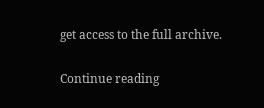get access to the full archive.

Continue reading